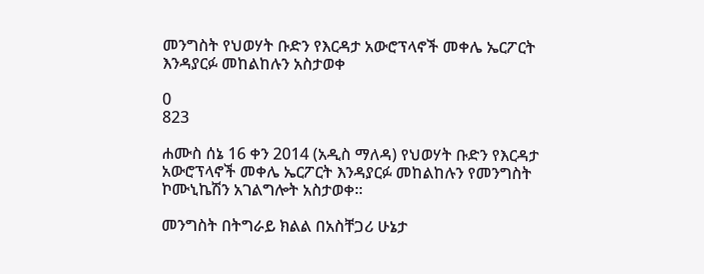መንግስት የህወሃት ቡድን የእርዳታ አውሮፕላኖች መቀሌ ኤርፖርት እንዳያርፉ መከልከሉን አስታወቀ

0
823

ሐሙስ ሰኔ 16 ቀን 2014 (አዲስ ማለዳ) የህወሃት ቡድን የእርዳታ አውሮፕላኖች መቀሌ ኤርፖርት እንዳያርፉ መከልከሉን የመንግስት ኮሙኒኬሽን አገልግሎት አስታወቀ።

መንግስት በትግራይ ክልል በአስቸጋሪ ሁኔታ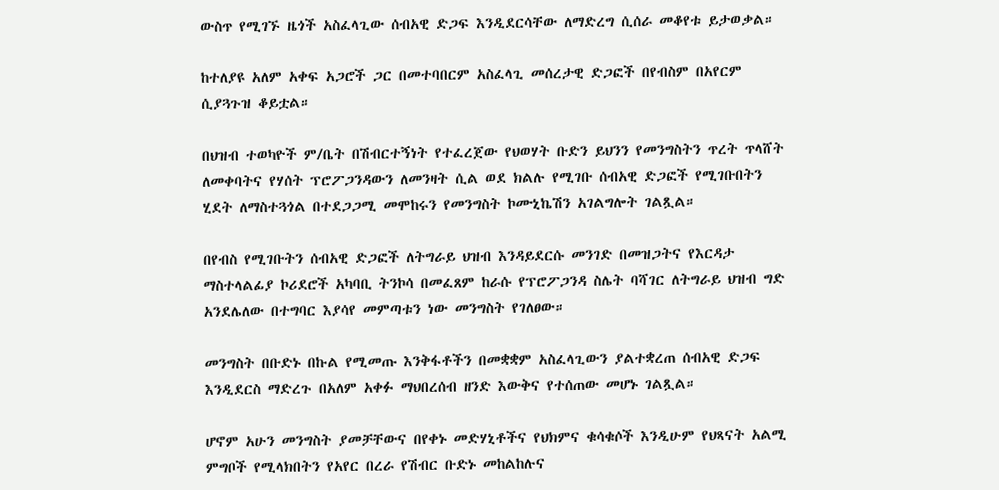ውስጥ የሚገኙ ዜጎች አስፈላጊው ሰብአዊ ድጋፍ እንዲደርሳቸው ለማድረግ ሲሰራ መቆየቱ ይታወቃል።

ከተለያዩ አለም አቀፍ አጋሮች ጋር በመተባበርም አስፈላጊ መሰረታዊ ድጋፎች በየብስም በአየርም ሲያጓጉዝ ቆይቷል።

በህዝብ ተወካዮች ም/ቤት በሽብርተኝነት የተፈረጀው የህወሃት ቡድን ይህንን የመንግስትን ጥረት ጥላሸት ለመቀባትና የሃሰት ፕሮፖጋንዳውን ለመንዛት ሲል ወደ ክልሉ የሚገቡ ሰብአዊ ድጋፎች የሚገቡበትን ሂደት ለማስተጓጎል በተደጋጋሚ መሞከሩን የመንግስት ኮሙኒኬሽን አገልግሎት ገልጿል።

በየብስ የሚገቡትን ሰብአዊ ድጋፎች ለትግራይ ህዝብ እንዳይደርሱ መንገድ በመዝጋትና የእርዳታ ማስተላልፊያ ኮሪደሮች አካባቢ ትንኮሳ በመፈጸም ከራሱ የፕሮፖጋንዳ ስሌት ባሻገር ለትግራይ ህዝብ ግድ አንደሌለው በተግባር እያሳየ መምጣቱን ነው መንግስት የገለፀው።

መንግስት በቡድኑ በኩል የሚመጡ እንቅፋቶችን በመቋቋም አስፈላጊውን ያልተቋረጠ ሰብአዊ ድጋፍ እንዲደርስ ማድረጉ በአለም አቀፉ ማህበረሰብ ዘንድ እውቅና የተሰጠው መሆኑ ገልጿል።

ሆኖም አሁን መንግስት ያመቻቸውና በየቀኑ መድሃኒቶችና የህክምና ቁሳቁሶች እንዲሁም የህጻናት አልሚ ምግቦች የሚላክበትን የአየር በረራ የሽብር ቡድኑ መከልከሉና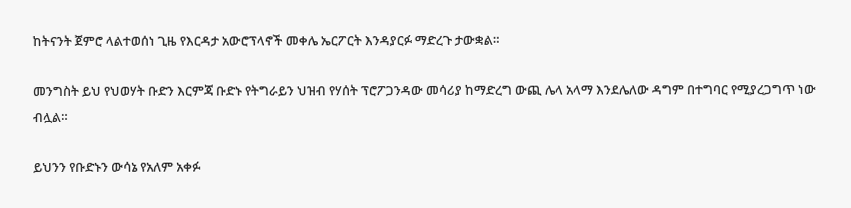ከትናንት ጀምሮ ላልተወሰነ ጊዜ የእርዳታ አውሮፕላኖች መቀሌ ኤርፖርት እንዳያርፉ ማድረጉ ታውቋል።

መንግስት ይህ የህወሃት ቡድን እርምጃ ቡድኑ የትግራይን ህዝብ የሃሰት ፕሮፖጋንዳው መሳሪያ ከማድረግ ውጪ ሌላ አላማ እንደሌለው ዳግም በተግባር የሚያረጋግጥ ነው ብሏል።

ይህንን የቡድኑን ውሳኔ የአለም አቀፉ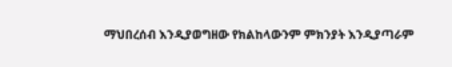ማህበረሰብ እንዲያወግዘው የክልከላውንም ምክንያት እንዲያጣራም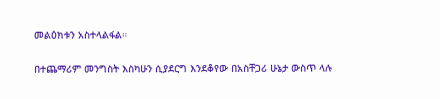መልዕክቱን አስተላልፋል።

በተጨማሪም መንግስት እስካሁን ሲያደርግ እንደቆየው በአስቸጋሪ ሁኔታ ውስጥ ላሉ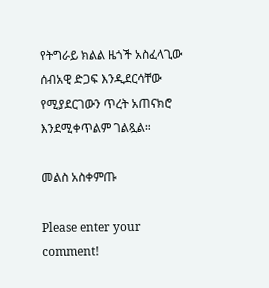የትግራይ ክልል ዜጎች አስፈላጊው ሰብአዊ ድጋፍ እንዲደርሳቸው የሚያደርገውን ጥረት አጠናክሮ እንደሚቀጥልም ገልጿል።

መልስ አስቀምጡ

Please enter your comment!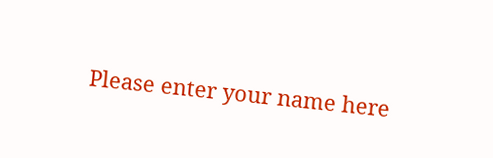Please enter your name here